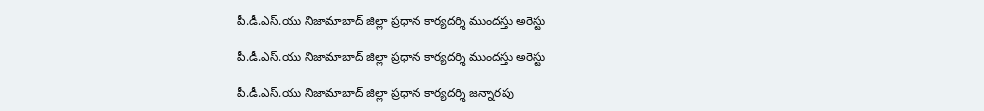పీ.డీ.ఎస్.యు నిజామాబాద్ జిల్లా ప్రధాన కార్యదర్శి ముందస్తు అరెస్టు

పీ.డీ.ఎస్.యు నిజామాబాద్ జిల్లా ప్రధాన కార్యదర్శి ముందస్తు అరెస్టు

పీ.డీ.ఎస్.యు నిజామాబాద్ జిల్లా ప్రధాన కార్యదర్శి జన్నారపు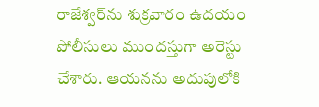రాజేశ్వర్‌ను శుక్రవారం ఉదయం పోలీసులు ముందస్తుగా అరెస్టు చేశారు. ఆయనను అదుపులోకి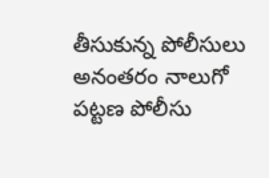తీసుకున్న పోలీసులు అనంతరం నాలుగో పట్టణ పోలీసు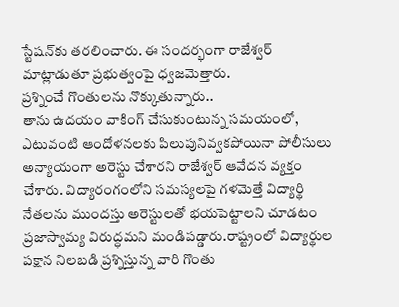స్టేషన్‌కు తరలించారు. ఈ సందర్భంగా రాజేశ్వర్‌ మాట్లాడుతూ ప్రభుత్వంపై ధ్వజమెత్తారు.
ప్రశ్నించే గొంతులను నొక్కుతున్నారు..
తాను ఉదయం వాకింగ్‌ చేసుకుంటున్న సమయంలో, ఎటువంటి ఆందోళనలకు పిలుపునివ్వకపోయినా పోలీసులు అన్యాయంగా అరెస్టు చేశారని రాజేశ్వర్‌ ఆవేదన వ్యక్తం చేశారు. విద్యారంగంలోని సమస్యలపై గళమెత్తే విద్యార్థి నేతలను ముందస్తు అరెస్టులతో భయపెట్టాలని చూడటం ప్రజాస్వామ్య విరుద్ధమని మండిపడ్డారు.రాష్ట్రంలో విద్యార్థుల పక్షాన నిలబడి ప్రశ్నిస్తున్న వారి గొంతు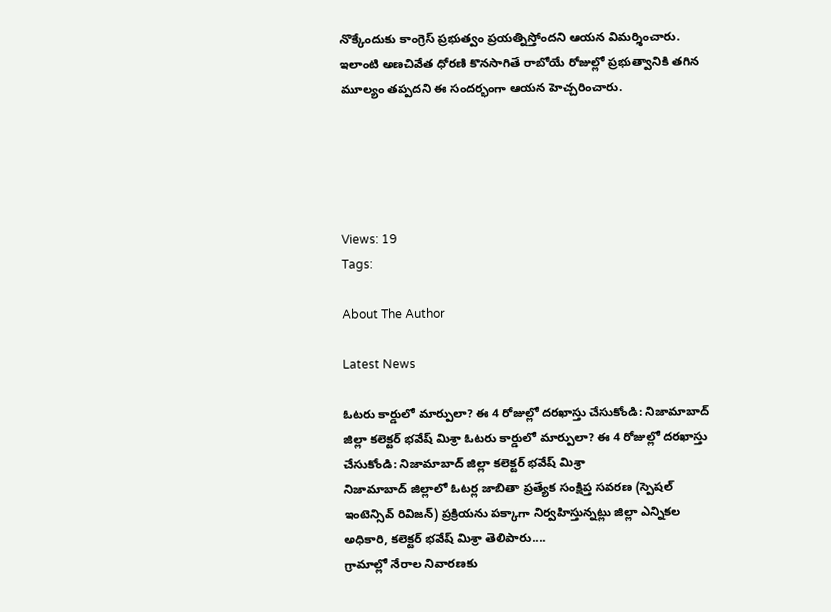నొక్కేందుకు కాంగ్రెస్‌ ప్రభుత్వం ప్రయత్నిస్తోందని ఆయన విమర్శించారు. ఇలాంటి అణచివేత ధోరణి కొనసాగితే రాబోయే రోజుల్లో ప్రభుత్వానికి తగిన మూల్యం తప్పదని ఈ సందర్భంగా ఆయన హెచ్చరించారు.





Views: 19
Tags:

About The Author

Latest News

ఓటరు కార్డులో మార్పులా? ఈ 4 రోజుల్లో దరఖాస్తు చేసుకోండి: నిజామాబాద్ జిల్లా కలెక్టర్ భవేష్ మిశ్రా ఓటరు కార్డులో మార్పులా? ఈ 4 రోజుల్లో దరఖాస్తు చేసుకోండి: నిజామాబాద్ జిల్లా కలెక్టర్ భవేష్ మిశ్రా
నిజామాబాద్ జిల్లాలో ఓటర్ల జాబితా ప్రత్యేక సంక్షిప్త సవరణ (స్పెషల్‌ ఇంటెన్సివ్‌ రివిజన్‌) ప్రక్రియను పక్కాగా నిర్వహిస్తున్నట్లు జిల్లా ఎన్నికల అధికారి, కలెక్టర్‌ భవేష్‌ మిశ్రా తెలిపారు....
గ్రామాల్లో నేరాల నివారణకు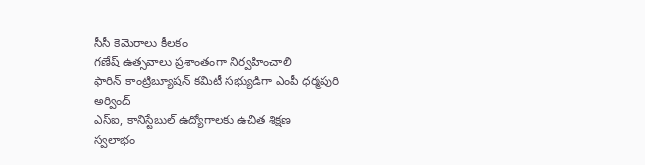సీసీ కెమెరాలు కీలకం
గణేష్ ఉత్సవాలు ప్రశాంతంగా నిర్వహించాలి
ఫారిన్ కాంట్రిబ్యూషన్ కమిటీ సభ్యుడిగా ఎంపీ ధర్మపురి అర్వింద్
ఎస్‌ఐ, కానిస్టేబుల్‌ ఉద్యోగాలకు ఉచిత శిక్షణ
స్వలాభం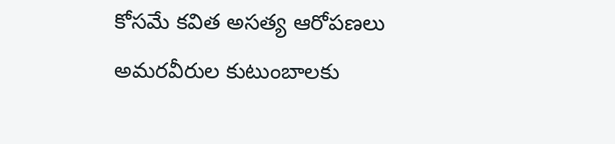కోసమే కవిత అసత్య ఆరోపణలు
అమరవీరుల కుటుంబాలకు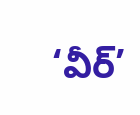‘వీర్‌’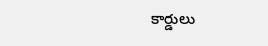కార్డులు